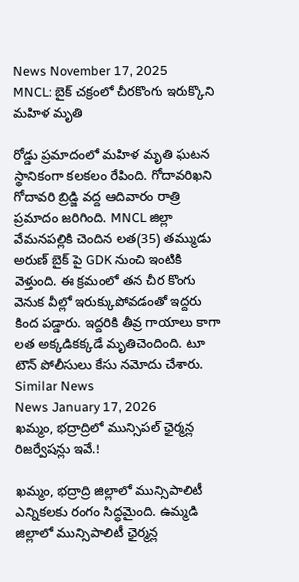News November 17, 2025
MNCL: బైక్ చక్రంలో చీరకొంగు ఇరుక్కొని మహిళ మృతి

రోడ్డు ప్రమాదంలో మహిళ మృతి ఘటన స్థానికంగా కలకలం రేపింది. గోదావరిఖని గోదావరి బ్రిడ్జి వద్ద ఆదివారం రాత్రి ప్రమాదం జరిగింది. MNCL జిల్లా వేమనపల్లికి చెందిన లత(35) తమ్ముడు అరుణ్ బైక్ పై GDK నుంచి ఇంటికి వెళ్తుంది. ఈ క్రమంలో తన చీర కొంగు వెనుక వీల్లో ఇరుక్కుపోవడంతో ఇద్దరు కింద పడ్డారు. ఇద్దరికి తీవ్ర గాయాలు కాగా లత అక్కడికక్కడే మృతిచెందింది. టూ టౌన్ పోలీసులు కేసు నమోదు చేశారు.
Similar News
News January 17, 2026
ఖమ్మం, భద్రాద్రిలో మున్సిపల్ ఛైర్మన్ల రిజర్వేషన్లు ఇవే.!

ఖమ్మం, భద్రాద్రి జిల్లాలో మున్సిపాలిటీ ఎన్నికలకు రంగం సిద్ధమైంది. ఉమ్మడి జిల్లాలో మున్సిపాలిటీ ఛైర్మన్ల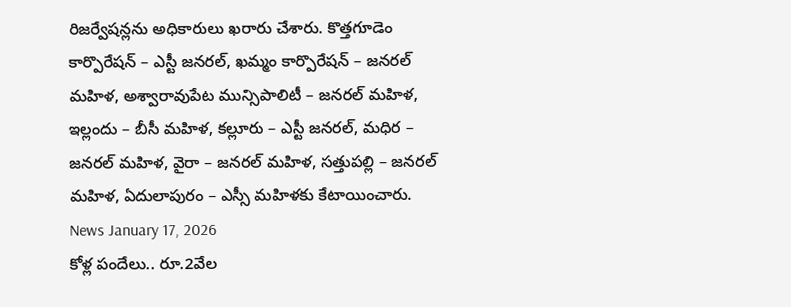రిజర్వేషన్లను అధికారులు ఖరారు చేశారు. కొత్తగూడెం కార్పొరేషన్ – ఎస్టీ జనరల్, ఖమ్మం కార్పొరేషన్ – జనరల్ మహిళ, అశ్వారావుపేట మున్సిపాలిటీ – జనరల్ మహిళ, ఇల్లందు – బీసీ మహిళ, కల్లూరు – ఎస్టీ జనరల్, మధిర – జనరల్ మహిళ, వైరా – జనరల్ మహిళ, సత్తుపల్లి – జనరల్ మహిళ, ఏదులాపురం – ఎస్సీ మహిళకు కేటాయించారు.
News January 17, 2026
కోళ్ల పందేలు.. రూ.2వేల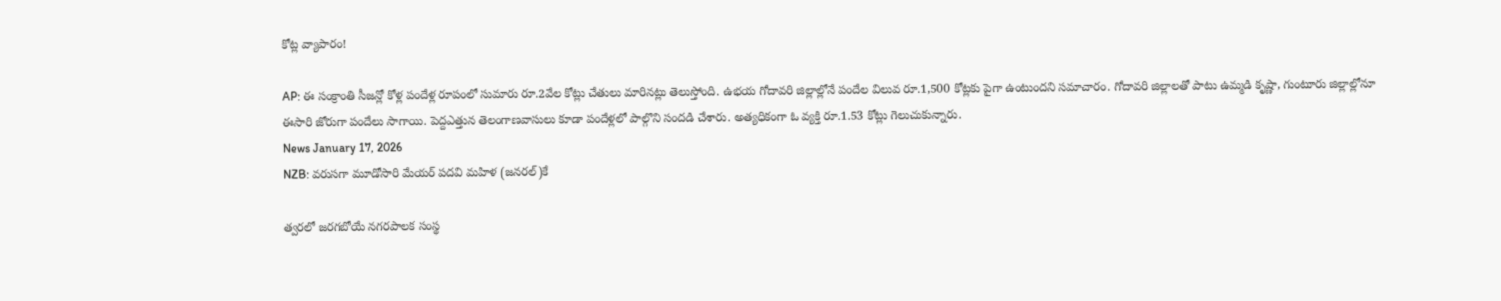కోట్ల వ్యాపారం!

AP: ఈ సంక్రాంతి సీజన్లో కోళ్ల పందేళ్ల రూపంలో సుమారు రూ.2వేల కోట్లు చేతులు మారినట్లు తెలుస్తోంది. ఉభయ గోదావరి జిల్లాల్లోనే పందేల విలువ రూ.1,500 కోట్లకు పైగా ఉంటుందని సమాచారం. గోదావరి జిల్లాలతో పాటు ఉమ్మడి కృష్ణా, గుంటూరు జిల్లాల్లోనూ ఈసారి జోరుగా పందేలు సాగాయి. పెద్దఎత్తున తెలంగాణవాసులు కూడా పందేళ్లలో పాల్గొని సందడి చేశారు. అత్యధికంగా ఓ వ్యక్తి రూ.1.53 కోట్లు గెలుచుకున్నారు.
News January 17, 2026
NZB: వరుసగా మూడోసారి మేయర్ పదవి మహిళ (జనరల్)కే

త్వరలో జరగబోయే నగరపాలక సంస్థ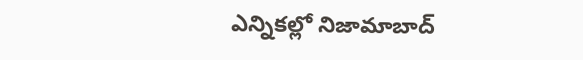ఎన్నికల్లో నిజామాబాద్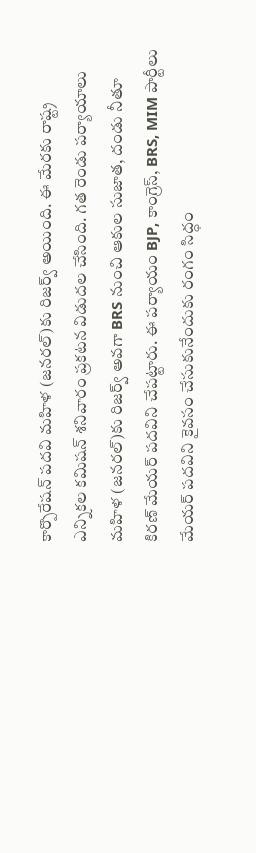కార్పొరేషన్ పదవి మహిళ (జనరల్)కు రిజర్వ్ అయింది. ఈ మేరకు రాష్ట్ర ఎన్నికల కమిషన్ శనివారం ప్రకటన విడుదల చేసింది. గత రెండు పర్యాయాలు మహిళ (జనరల్)కు రిజర్వ్ అవగా BRS నుంచి ఆకుల సుజాత, దండు నీతూ కిరణ్ మేయర్ పదవిని చేపట్టారు. ఈ పర్యాయం BJP, కాంగ్రెస్, BRS, MIM పార్టీలు మేయర్ పదవిని కైవసం చేసుకునేందుకు రంగం సిద్ధం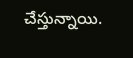చేస్తున్నాయి.